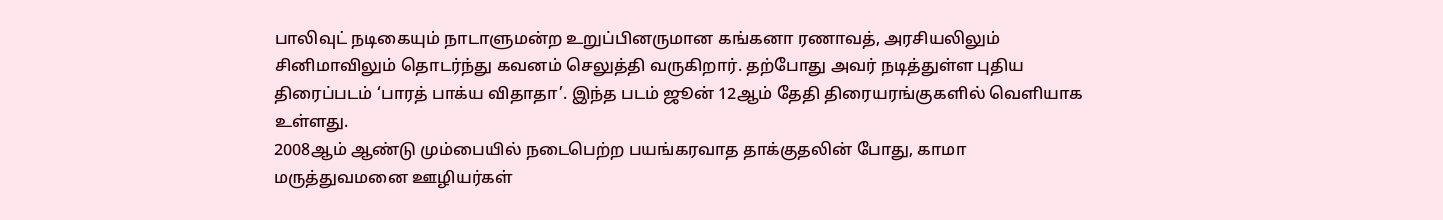பாலிவுட் நடிகையும் நாடாளுமன்ற உறுப்பினருமான கங்கனா ரணாவத், அரசியலிலும் சினிமாவிலும் தொடர்ந்து கவனம் செலுத்தி வருகிறார். தற்போது அவர் நடித்துள்ள புதிய திரைப்படம் ‘பாரத் பாக்ய விதாதா’. இந்த படம் ஜூன் 12ஆம் தேதி திரையரங்குகளில் வெளியாக உள்ளது.
2008ஆம் ஆண்டு மும்பையில் நடைபெற்ற பயங்கரவாத தாக்குதலின் போது, காமா மருத்துவமனை ஊழியர்கள்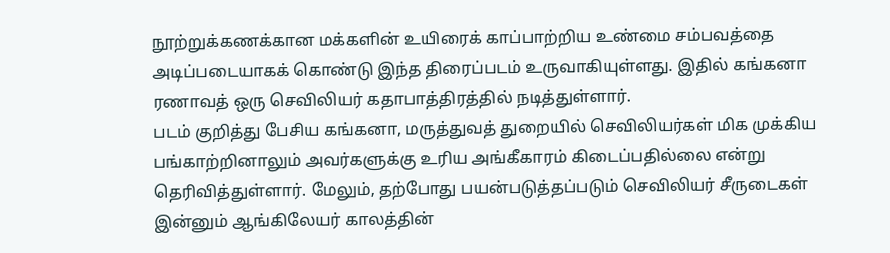நூற்றுக்கணக்கான மக்களின் உயிரைக் காப்பாற்றிய உண்மை சம்பவத்தை அடிப்படையாகக் கொண்டு இந்த திரைப்படம் உருவாகியுள்ளது. இதில் கங்கனா ரணாவத் ஒரு செவிலியர் கதாபாத்திரத்தில் நடித்துள்ளார்.
படம் குறித்து பேசிய கங்கனா, மருத்துவத் துறையில் செவிலியர்கள் மிக முக்கிய பங்காற்றினாலும் அவர்களுக்கு உரிய அங்கீகாரம் கிடைப்பதில்லை என்று தெரிவித்துள்ளார். மேலும், தற்போது பயன்படுத்தப்படும் செவிலியர் சீருடைகள் இன்னும் ஆங்கிலேயர் காலத்தின்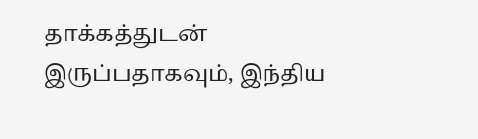தாக்கத்துடன் இருப்பதாகவும், இந்திய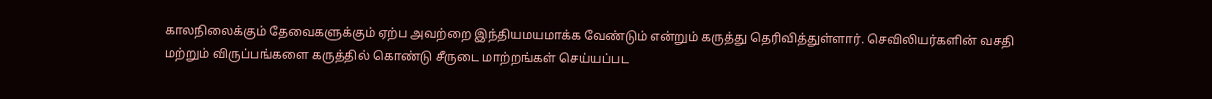காலநிலைக்கும் தேவைகளுக்கும் ஏற்ப அவற்றை இந்தியமயமாக்க வேண்டும் என்றும் கருத்து தெரிவித்துள்ளார். செவிலியர்களின் வசதி மற்றும் விருப்பங்களை கருத்தில் கொண்டு சீருடை மாற்றங்கள் செய்யப்பட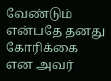வேண்டும் என்பதே தனது கோரிக்கை என அவர்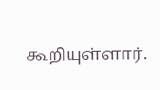கூறியுள்ளார்.